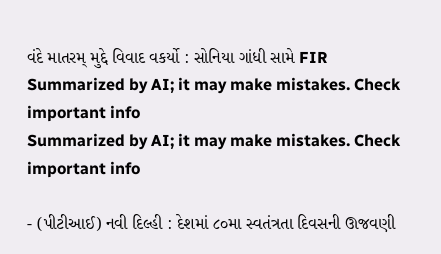વંદે માતરમ્ મુદ્દે વિવાદ વકર્યો : સોનિયા ગાંધી સામે FIR
Summarized by AI; it may make mistakes. Check important info
Summarized by AI; it may make mistakes. Check important info

- (પીટીઆઈ) નવી દિલ્હી : દેશમાં ૮૦મા સ્વતંત્રતા દિવસની ઊજવણી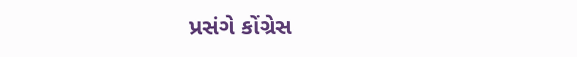પ્રસંગે કોંગ્રેસ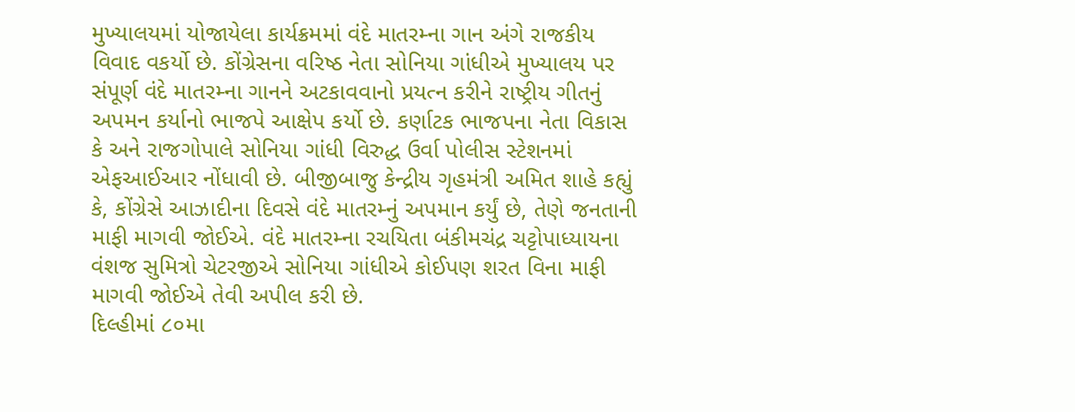મુખ્યાલયમાં યોજાયેલા કાર્યક્રમમાં વંદે માતરમ્ના ગાન અંગે રાજકીય વિવાદ વકર્યો છે. કોંગ્રેસના વરિષ્ઠ નેતા સોનિયા ગાંધીએ મુખ્યાલય પર સંપૂર્ણ વંદે માતરમ્ના ગાનને અટકાવવાનો પ્રયત્ન કરીને રાષ્ટ્રીય ગીતનું અપમન કર્યાનો ભાજપે આક્ષેપ કર્યો છે. કર્ણાટક ભાજપના નેતા વિકાસ કે અને રાજગોપાલે સોનિયા ગાંધી વિરુદ્ધ ઉર્વા પોલીસ સ્ટેશનમાં એફઆઈઆર નોંધાવી છે. બીજીબાજુ કેન્દ્રીય ગૃહમંત્રી અમિત શાહે કહ્યું કે, કોંગ્રેસે આઝાદીના દિવસે વંદે માતરમ્નું અપમાન કર્યું છે, તેણે જનતાની માફી માગવી જોઈએ. વંદે માતરમ્ના રચયિતા બંકીમચંદ્ર ચટ્ટોપાધ્યાયના વંશજ સુમિત્રો ચેટરજીએ સોનિયા ગાંધીએ કોઈપણ શરત વિના માફી માગવી જોઈએ તેવી અપીલ કરી છે.
દિલ્હીમાં ૮૦મા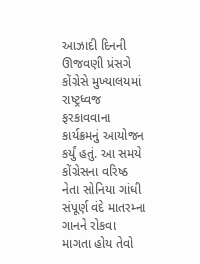આઝાદી દિનની ઊજવણી પ્રંસગે કોંગ્રેસે મુખ્યાલયમાં રાષ્ટ્રધ્વજ ફરકાવવાના કાર્યક્રમનું આયોજન કર્યું હતું. આ સમયે કોંગ્રેસના વરિષ્ઠ નેતા સોનિયા ગાંધી સંપૂર્ણ વંદે માતરમ્ના ગાનને રોકવા માગતા હોય તેવો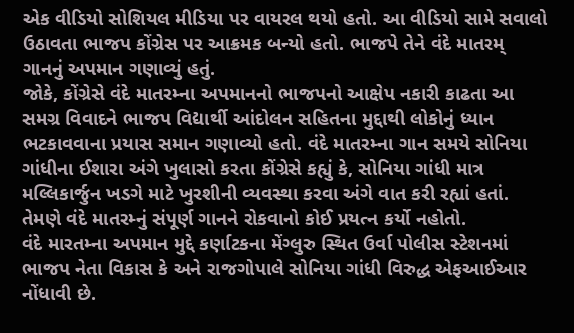એક વીડિયો સોશિયલ મીડિયા પર વાયરલ થયો હતો. આ વીડિયો સામે સવાલો ઉઠાવતા ભાજપ કોંગ્રેસ પર આક્રમક બન્યો હતો. ભાજપે તેને વંદે માતરમ્ ગાનનું અપમાન ગણાવ્યું હતું.
જોકે, કોંગ્રેસે વંદે માતરમ્ના અપમાનનો ભાજપનો આક્ષેપ નકારી કાઢતા આ સમગ્ર વિવાદને ભાજપ વિદ્યાર્થી આંદોલન સહિતના મુદ્દાથી લોકોનું ધ્યાન ભટકાવવાના પ્રયાસ સમાન ગણાવ્યો હતો. વંદે માતરમ્ના ગાન સમયે સોનિયા ગાંધીના ઈશારા અંગે ખુલાસો કરતા કોંગ્રેસે કહ્યું કે, સોનિયા ગાંધી માત્ર મલ્લિકાર્જુન ખડગે માટે ખુરશીની વ્યવસ્થા કરવા અંગે વાત કરી રહ્યાં હતાં. તેમણે વંદે માતરમ્નું સંપૂર્ણ ગાનને રોકવાનો કોઈ પ્રયત્ન કર્યો નહોતો.
વંદે મારતમ્ના અપમાન મુદ્દે કર્ણાટકના મેંગ્લુરુ સ્થિત ઉર્વા પોલીસ સ્ટેશનમાં ભાજપ નેતા વિકાસ કે અને રાજગોપાલે સોનિયા ગાંધી વિરુદ્ધ એફઆઈઆર નોંધાવી છે.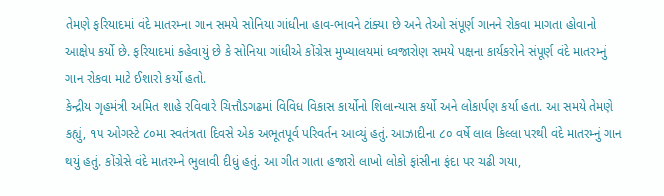તેમણે ફરિયાદમાં વંદે માતરમ્ના ગાન સમયે સોનિયા ગાંધીના હાવ-ભાવને ટાંક્યા છે અને તેઓ સંપૂર્ણ ગાનને રોકવા માગતા હોવાનો આક્ષેપ કર્યો છે. ફરિયાદમાં કહેવાયું છે કે સોનિયા ગાંધીએ કોંગ્રેસ મુખ્યાલયમાં ધ્વજારોણ સમયે પક્ષના કાર્યકરોને સંપૂર્ણ વંદે માતરમ્નું ગાન રોકવા માટે ઈશારો કર્યો હતો.
કેન્દ્રીય ગૃહમંત્રી અમિત શાહે રવિવારે ચિત્તૌડગઢમાં વિવિધ વિકાસ કાર્યોનો શિલાન્યાસ કર્યો અને લોકાર્પણ કર્યા હતા. આ સમયે તેમણે કહ્યું, ૧૫ ઓગસ્ટે ૮૦મા સ્વતંત્રતા દિવસે એક અભૂતપૂર્વ પરિવર્તન આવ્યું હતું. આઝાદીના ૮૦ વર્ષે લાલ કિલ્લા પરથી વંદે માતરમ્નું ગાન થયું હતું. કોંગ્રેસે વંદે માતરમ્ને ભુલાવી દીધું હતું. આ ગીત ગાતા હજારો લાખો લોકો ફાંસીના ફંદા પર ચઢી ગયા,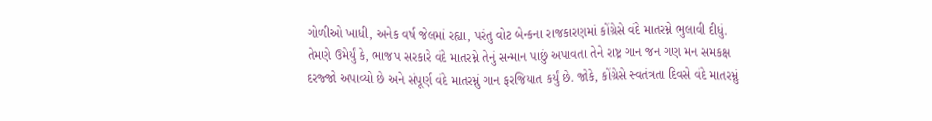ગોળીઓ ખાધી, અનેક વર્ષ જેલમાં રહ્યા, પરંતુ વોટ બેન્કના રાજકારણમાં કોંગ્રેસે વંદે માતરમ્ને ભુલાવી દીધું.
તેમણે ઉમેર્યું કે, ભાજપ સરકારે વંદે માતરમ્ને તેનું સન્માન પાછું અપાવતા તેને રાષ્ટ્ર ગાન જન ગણ મન સમકક્ષ દરજ્જો અપાવ્યો છે અને સંપૂર્ણ વંદે માતરમ્નું ગાન ફરજિયાત કર્યું છે. જોકે, કોંગ્રેસે સ્વતંત્રતા દિવસે વંદે માતરમ્નું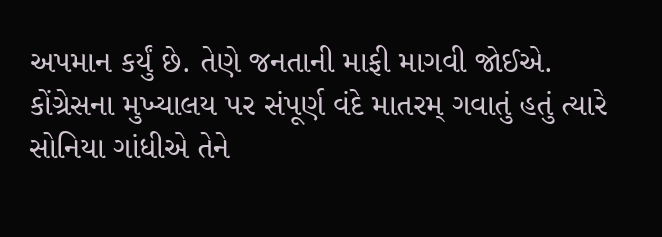અપમાન કર્યું છે. તેણે જનતાની માફી માગવી જોઈએ. કોંગ્રેસના મુખ્યાલય પર સંપૂર્ણ વંદે માતરમ્ ગવાતું હતું ત્યારે સોનિયા ગાંધીએ તેને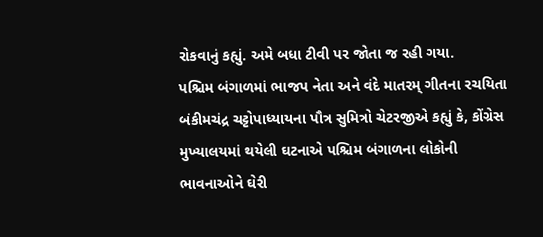રોકવાનું કહ્યું. અમે બધા ટીવી પર જોતા જ રહી ગયા.
પશ્ચિમ બંગાળમાં ભાજપ નેતા અને વંદે માતરમ્ ગીતના રચયિતા બંકીમચંદ્ર ચટ્ટોપાધ્યાયના પૌત્ર સુમિત્રો ચેટરજીએ કહ્યું કે, કોંગ્રેસ મુખ્યાલયમાં થયેલી ઘટનાએ પશ્ચિમ બંગાળના લોકોની ભાવનાઓને ઘેરી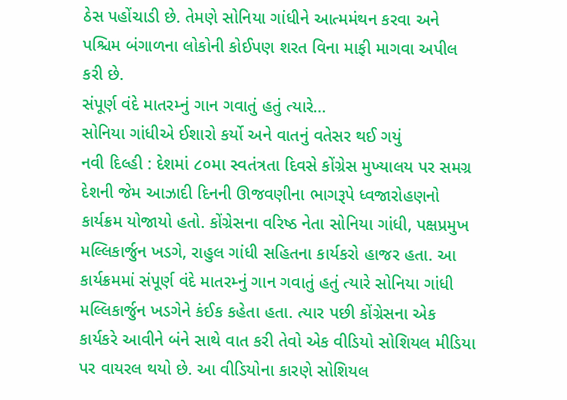ઠેસ પહોંચાડી છે. તેમણે સોનિયા ગાંધીને આત્મમંથન કરવા અને પશ્ચિમ બંગાળના લોકોની કોઈપણ શરત વિના માફી માગવા અપીલ કરી છે.
સંપૂર્ણ વંદે માતરમ્નું ગાન ગવાતું હતું ત્યારે…
સોનિયા ગાંધીએ ઈશારો કર્યો અને વાતનું વતેસર થઈ ગયું
નવી દિલ્હી : દેશમાં ૮૦મા સ્વતંત્રતા દિવસે કોંગ્રેસ મુખ્યાલય પર સમગ્ર દેશની જેમ આઝાદી દિનની ઊજવણીના ભાગરૂપે ધ્વજારોહણનો કાર્યક્રમ યોજાયો હતો. કોંગ્રેસના વરિષ્ઠ નેતા સોનિયા ગાંધી, પક્ષપ્રમુખ મલ્લિકાર્જુન ખડગે, રાહુલ ગાંધી સહિતના કાર્યકરો હાજર હતા. આ કાર્યક્રમમાં સંપૂર્ણ વંદે માતરમ્નું ગાન ગવાતું હતું ત્યારે સોનિયા ગાંધી મલ્લિકાર્જુન ખડગેને કંઈક કહેતા હતા. ત્યાર પછી કોંગ્રેસના એક કાર્યકરે આવીને બંને સાથે વાત કરી તેવો એક વીડિયો સોશિયલ મીડિયા પર વાયરલ થયો છે. આ વીડિયોના કારણે સોશિયલ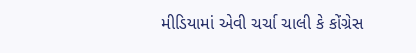મીડિયામાં એવી ચર્ચા ચાલી કે કોંગ્રેસ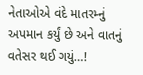નેતાઓએ વંદે માતરમ્નું અપમાન કર્યું છે અને વાતનું વતેસર થઈ ગયું…!